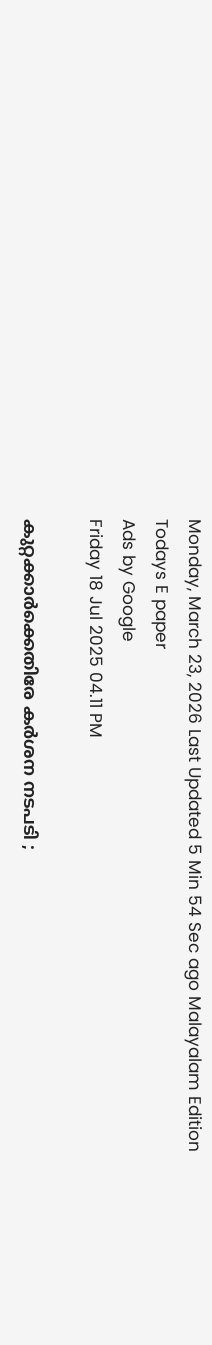Monday, March 23, 2026 Last Updated 5 Min 54 Sec ago Malayalam Edition
Todays E paper
Ads by Google
Friday 18 Jul 2025 04.11 PM

കുറ്റക്കാര്‍ക്കെതിരേ കര്‍ശന നടപടി ;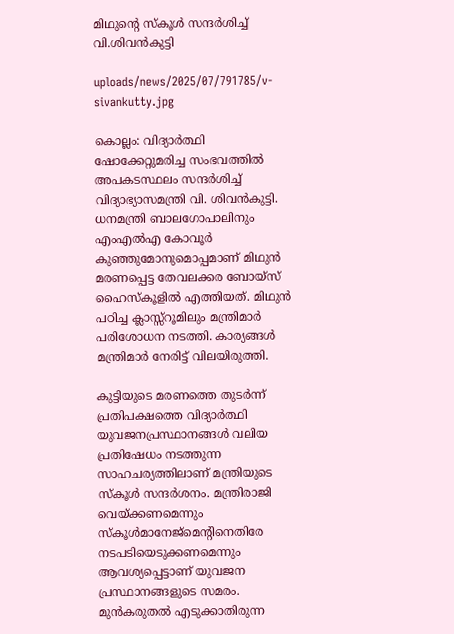മിഥുന്റെ സ്‌കൂള്‍ സന്ദര്‍ശിച്ച് വി.ശിവന്‍കുട്ടി

uploads/news/2025/07/791785/v-sivankutty.jpg

കൊല്ലം: വിദ്യാര്‍ത്ഥി ഷോക്കേറ്റുമരിച്ച സംഭവത്തില്‍ അപകടസ്ഥലം സന്ദര്‍ശിച്ച് വിദ്യാഭ്യാസമന്ത്രി വി. ശിവന്‍കുട്ടി. ധനമന്ത്രി ബാലഗോപാലിനും എംഎല്‍എ കോവൂര്‍ കുഞ്ഞുമോനുമൊപ്പമാണ് മിഥുന്‍ മരണപ്പെട്ട തേവലക്കര ബോയ്‌സ് ഹൈസ്‌കൂളില്‍ എത്തിയത്. മിഥുന്‍ പഠിച്ച ക്ലാസ്സ്‌റൂമിലും മന്ത്രിമാര്‍ പരിശോധന നടത്തി. കാര്യങ്ങള്‍ മന്ത്രിമാര്‍ നേരിട്ട് വിലയിരുത്തി.

കുട്ടിയുടെ മരണത്തെ തുടര്‍ന്ന് പ്രതിപക്ഷത്തെ വിദ്യാര്‍ത്ഥി യുവജനപ്രസ്ഥാനങ്ങള്‍ വലിയ പ്രതിഷേധം നടത്തുന്ന സാഹചര്യത്തിലാണ് മന്ത്രിയുടെ സ്‌കൂള്‍ സന്ദര്‍ശനം. മന്ത്രിരാജി വെയ്ക്കണമെന്നും സ്‌കൂള്‍മാനേജ്‌മെന്റിനെതിരേ നടപടിയെടുക്കണമെന്നും ആവശ്യപ്പെട്ടാണ് യുവജന പ്രസ്ഥാനങ്ങളുടെ സമരം. മുന്‍കരുതല്‍ എടുക്കാതിരുന്ന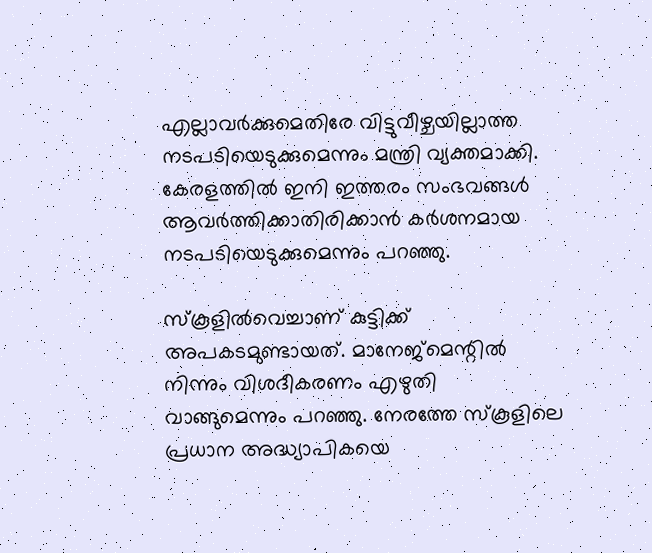എല്ലാവര്‍ക്കുമെതിരേ വിട്ടുവീഴ്ചയില്ലാത്ത നടപടിയെടുക്കുമെന്നും മന്ത്രി വ്യക്തമാക്കി. കേരളത്തില്‍ ഇനി ഇത്തരം സംഭവങ്ങള്‍ ആവര്‍ത്തിക്കാതിരിക്കാന്‍ കര്‍ശനമായ നടപടിയെടുക്കുമെന്നും പറഞ്ഞു.

സ്‌കൂളില്‍വെച്ചാണ് കുട്ടിക്ക് അപകടമുണ്ടായത്. മാനേജ്‌മെന്റില്‍ നിന്നും വിശദീകരണം എഴുതി വാങ്ങുമെന്നും പറഞ്ഞു. നേരത്തേ സ്‌കൂളിലെ പ്രധാന അദ്ധ്യാപികയെ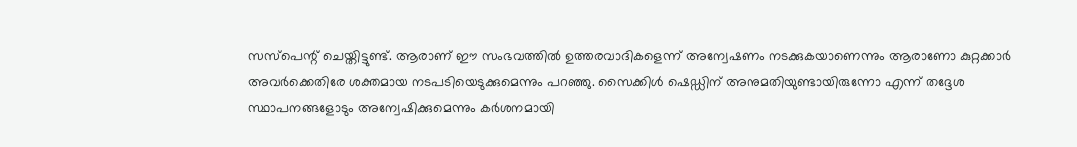സസ്‌പെന്റ് ചെയ്തിട്ടുണ്ട്. ആരാണ് ഈ സംഭവത്തില്‍ ഉത്തരവാദികളെന്ന് അന്വേഷണം നടക്കുകയാണെന്നും ആരാണോ കുറ്റക്കാര്‍ അവര്‍ക്കെതിരേ ശക്തമായ നടപടിയെടുക്കുമെന്നും പറഞ്ഞു. സൈക്കിള്‍ ഷെഡ്ഡിന് അനുമതിയുണ്ടായിരുന്നോ എന്ന് തദ്ദേശ സ്ഥാപനങ്ങളോടും അന്വേഷിക്കുമെന്നും കര്‍ശനമായി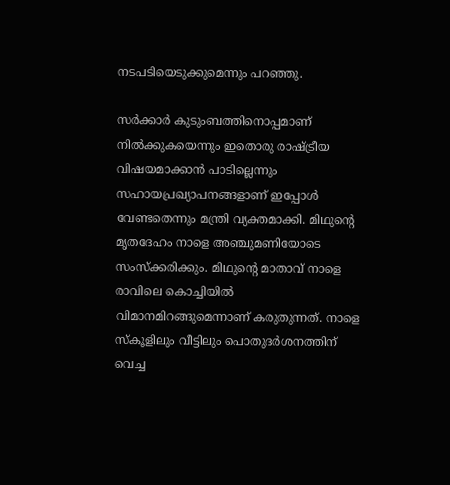നടപടിയെടുക്കുമെന്നും പറഞ്ഞു.

സര്‍ക്കാര്‍ കുടുംബത്തിനൊപ്പമാണ് നില്‍ക്കുകയെന്നും ഇതൊരു രാഷ്ട്രീയ വിഷയമാക്കാന്‍ പാടില്ലെന്നും സഹായപ്രഖ്യാപനങ്ങളാണ് ഇപ്പോള്‍ വേണ്ടതെന്നും മന്ത്രി വ്യക്തമാക്കി. മിഥുന്റെ മൃതദേഹം നാളെ അഞ്ചുമണിയോടെ സംസ്‌ക്കരിക്കും. മിഥുന്റെ മാതാവ് നാളെ രാവിലെ കൊച്ചിയില്‍ വിമാനമിറങ്ങുമെന്നാണ് കരുതുന്നത്. നാളെ സ്‌കൂളിലും വീട്ടിലും പൊതുദര്‍ശനത്തിന് വെച്ച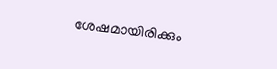ശേഷമായിരിക്കും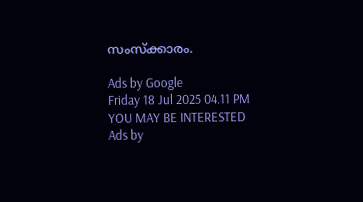സംസ്‌ക്കാരം.

Ads by Google
Friday 18 Jul 2025 04.11 PM
YOU MAY BE INTERESTED
Ads by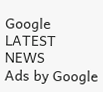Google
LATEST NEWS
Ads by Google